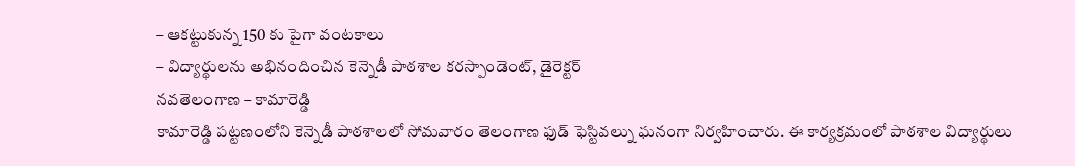– ఆకట్టుకున్న 150 కు పైగా వంటకాలు
– విద్యార్థులను అభినందించిన కెన్నెడీ పాఠశాల కరస్పాండెంట్, డైరెక్టర్
నవతెలంగాణ – కామారెడ్డి
కామారెడ్డి పట్టణంలోని కెన్నెడీ పాఠశాలలో సోమవారం తెలంగాణ ఫుడ్ ఫెస్టివల్ను ఘనంగా నిర్వహించారు. ఈ కార్యక్రమంలో పాఠశాల విద్యార్థులు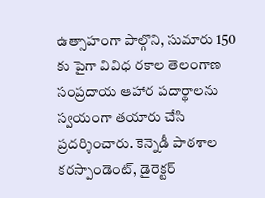ఉత్సాహంగా పాల్గొని, సుమారు 150 కు పైగా వివిధ రకాల తెలంగాణ సంప్రదాయ ఆహార పదార్థాలను స్వయంగా తయారు చేసి ప్రదర్శించారు. కెన్నెడీ పాఠశాల కరస్పాండెంట్, డైరెక్టర్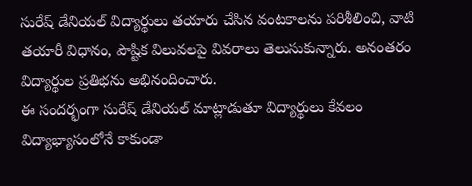సురేష్ డేనియల్ విద్యార్థులు తయారు చేసిన వంటకాలను పరిశీలించి, వాటి తయారీ విధానం, పౌష్టిక విలువలపై వివరాలు తెలుసుకున్నారు. అనంతరం విద్యార్థుల ప్రతిభను అభినందించారు.
ఈ సందర్భంగా సురేష్ డేనియల్ మాట్లాడుతూ విద్యార్థులు కేవలం విద్యాభ్యాసంలోనే కాకుండా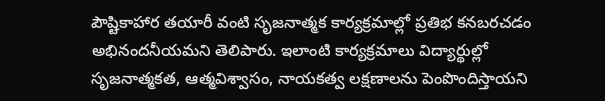పౌష్టికాహార తయారీ వంటి సృజనాత్మక కార్యక్రమాల్లో ప్రతిభ కనబరచడం అభినందనీయమని తెలిపారు. ఇలాంటి కార్యక్రమాలు విద్యార్థుల్లో సృజనాత్మకత, ఆత్మవిశ్వాసం, నాయకత్వ లక్షణాలను పెంపొందిస్తాయని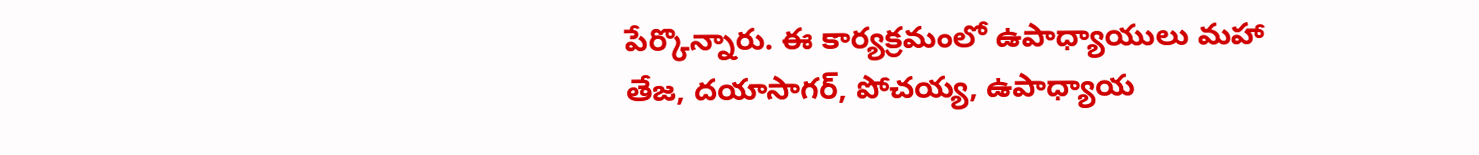పేర్కొన్నారు. ఈ కార్యక్రమంలో ఉపాధ్యాయులు మహా తేజ, దయాసాగర్, పోచయ్య, ఉపాధ్యాయ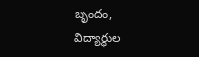బృందం, విద్యార్థుల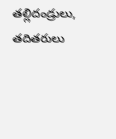తల్లిదండ్రులు, తదితరులు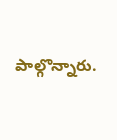పాల్గొన్నారు.